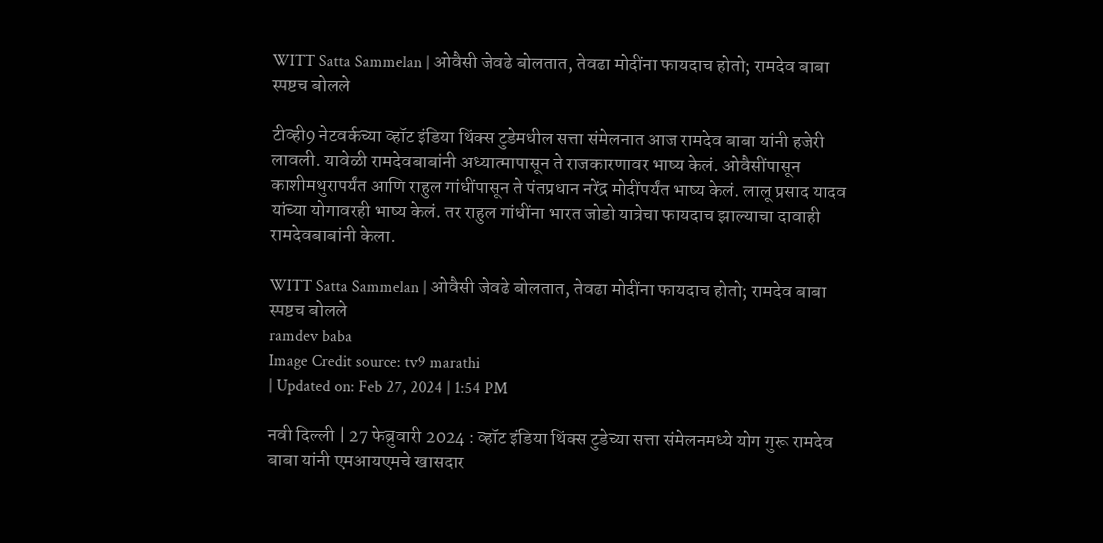WITT Satta Sammelan | ओवैसी जेवढे बोलतात, तेवढा मोदींना फायदाच होतो; रामदेव बाबा स्पष्टच बोलले

टीव्ही9 नेटवर्कच्या व्हॉट इंडिया थिंक्स टुडेमधील सत्ता संमेलनात आज रामदेव बाबा यांनी हजेरी लावली. यावेळी रामदेवबाबांनी अध्यात्मापासून ते राजकारणावर भाष्य केलं. ओवैसींपासून काशीमथुरापर्यंत आणि राहुल गांधींपासून ते पंतप्रधान नरेंद्र मोदींपर्यंत भाष्य केलं. लालू प्रसाद यादव यांच्या योगावरही भाष्य केलं. तर राहुल गांधींना भारत जोडो यात्रेचा फायदाच झाल्याचा दावाही रामदेवबाबांनी केला.

WITT Satta Sammelan | ओवैसी जेवढे बोलतात, तेवढा मोदींना फायदाच होतो; रामदेव बाबा स्पष्टच बोलले
ramdev baba
Image Credit source: tv9 marathi
| Updated on: Feb 27, 2024 | 1:54 PM

नवी दिल्ली | 27 फेब्रुवारी 2024 : व्हॉट इंडिया थिंक्स टुडेच्या सत्ता संमेलनमध्ये योग गुरू रामदेव बाबा यांनी एमआयएमचे खासदार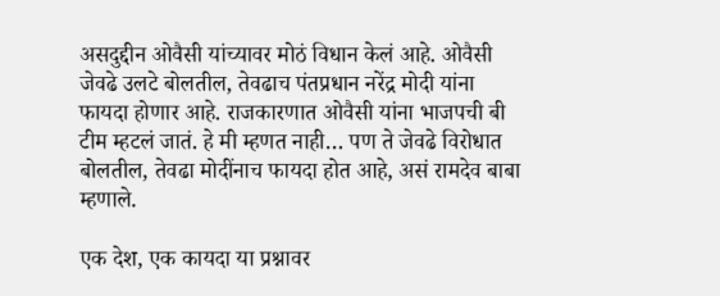असदुद्दीन ओवैसी यांच्यावर मोठं विधान केलं आहे. ओवैसी जेवढे उलटे बोलतील, तेवढाच पंतप्रधान नरेंद्र मोदी यांना फायदा होणार आहे. राजकारणात ओवैसी यांना भाजपची बी टीम म्हटलं जातं. हे मी म्हणत नाही… पण ते जेवढे विरोधात बोलतील, तेवढा मोदींनाच फायदा होत आहे, असं रामदेव बाबा म्हणाले.

एक देश, एक कायदा या प्रश्नावर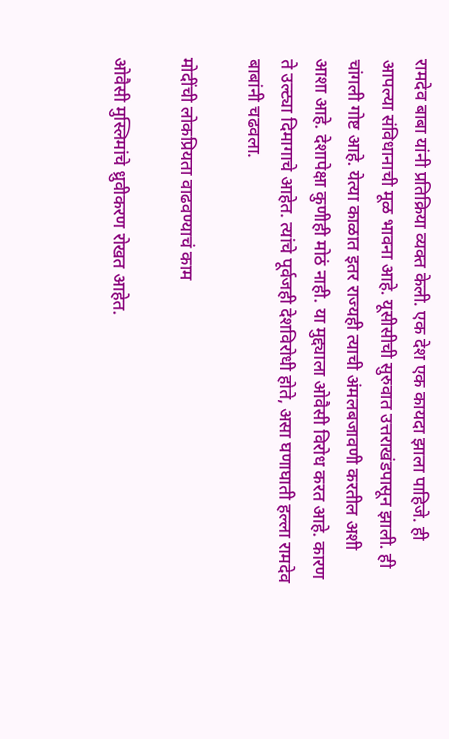रामदेव बाबा यांनी प्रतिक्रिया व्यक्त केली. एक देश एक कायदा झाला पाहिजे. ही आपल्या संविधानाची मूळ भावना आहे. यूसीसीची सुरुवात उत्तराखंडपासून झाली. ही चांगली गोष्ट आहे. येत्या काळात इतर राज्यही त्याची अंमलबजावणी करतील अशी आशा आहे. देशापेक्षा कुणीही मोठं नाही. या मुद्द्याला ओवैसी विरोध करत आहे. कारण ते उल्ट्या दिमागाचे आहेत. त्यांचे पूर्वजही देशविरोधी होते, असा घणाघाती हल्ला रामदेव बाबांनी चढवला.

मोदींची लोकप्रियता वाढवण्याचं काम

ओवैसी मुस्लिमांचे ध्रुवीकरण रोखत आहेत.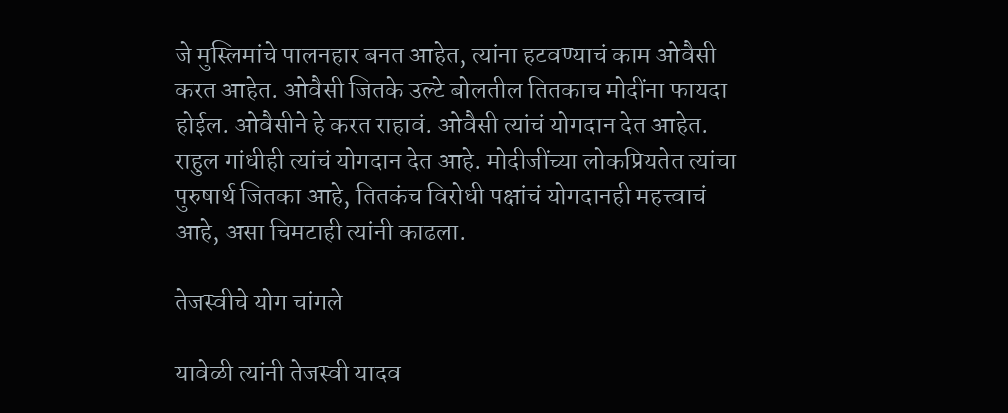जे मुस्लिमांचे पालनहार बनत आहेत, त्यांना हटवण्याचं काम ओवैसी करत आहेत. ओवैसी जितके उल्टे बोलतील तितकाच मोदींना फायदा होईल. ओवैसीने हे करत राहावं. ओवैसी त्यांचं योगदान देत आहेत. राहुल गांधीही त्यांचं योगदान देत आहे. मोदीजींच्या लोकप्रियतेत त्यांचा पुरुषार्थ जितका आहे, तितकंच विरोधी पक्षांचं योगदानही महत्त्वाचं आहे, असा चिमटाही त्यांनी काढला.

तेजस्वीचे योग चांगले

यावेळी त्यांनी तेजस्वी यादव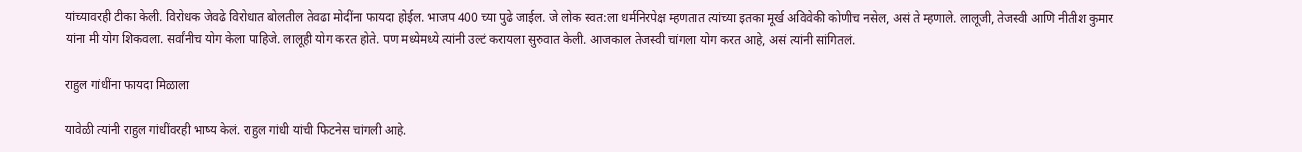यांच्यावरही टीका केली. विरोधक जेवढे विरोधात बोलतील तेवढा मोदींना फायदा होईल. भाजप 400 च्या पुढे जाईल. जे लोक स्वत:ला धर्मनिरपेक्ष म्हणतात त्यांच्या इतका मूर्ख अविवेकी कोणीच नसेल, असं ते म्हणाले. लालूजी, तेजस्वी आणि नीतीश कुमार यांना मी योग शिकवला. सर्वांनीच योग केला पाहिजे. लालूही योग करत होते. पण मध्येमध्ये त्यांनी उल्टं करायला सुरुवात केली. आजकाल तेजस्वी चांगला योग करत आहे, असं त्यांनी सांगितलं.

राहुल गांधींना फायदा मिळाला

यावेळी त्यांनी राहुल गांधींवरही भाष्य केलं. राहुल गांधी यांची फिटनेस चांगली आहे.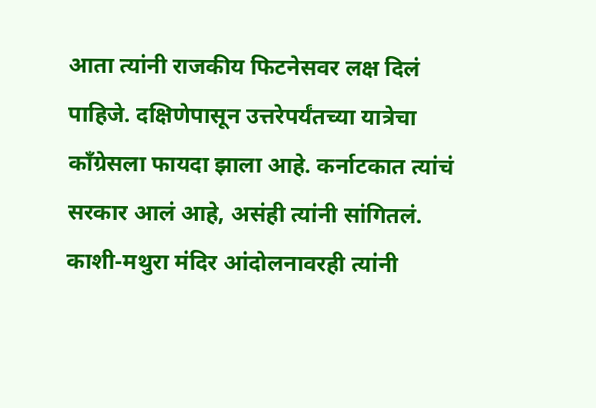आता त्यांनी राजकीय फिटनेसवर लक्ष दिलं पाहिजे. दक्षिणेपासून उत्तरेपर्यंतच्या यात्रेचा काँग्रेसला फायदा झाला आहे. कर्नाटकात त्यांचं सरकार आलं आहे, असंही त्यांनी सांगितलं. काशी-मथुरा मंदिर आंदोलनावरही त्यांनी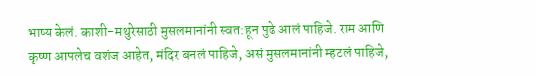भाष्य केलं. काशी-मथुरेसाठी मुसलमानांनी स्वत:हून पुढे आलं पाहिजे. राम आणि कृष्ण आपलेच वशंज आहेत, मंदिर बनलं पाहिजे, असं मुसलमानांनी म्हटलं पाहिजे,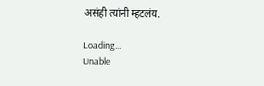असंही त्यांनी म्हटलंय.

Loading...
Unable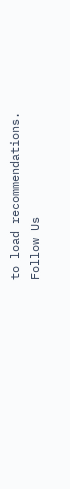to load recommendations.
Follow Us